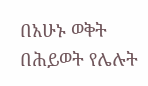በአሁኑ ወቅት በሕይወት የሌሉት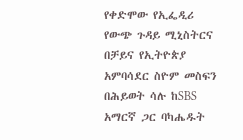የቀድሞው የኢፌዲሪ የውጭ ጉዳይ ሚኒስትርና በቻይና የኢትዮጵያ አምባሳደር ስዮም መስፍን በሕይወት ሳሉ ከSBS አማርኛ ጋር ባካሔዱት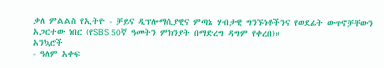ቃለ ምልልስ የኢትዮ - ቻይና ዲፕሎማሲያዊና ምጣኔ ሃብታዊ ግንኙነቶችንና የወደፊት ውጥኖቻቸውን አጋርተው ነበር (የSBS 50ኛ ዓመትን ምክንያት በማድረግ ዳግም የቀረበ)።
አንኳሮች
- ዓለም አቀፍ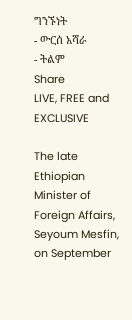ግንኙነት
- ውርሰ አሻራ
- ትልም
Share
LIVE, FREE and EXCLUSIVE

The late Ethiopian Minister of Foreign Affairs, Seyoum Mesfin, on September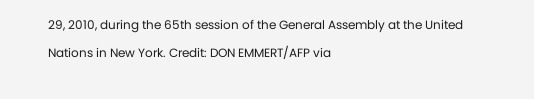29, 2010, during the 65th session of the General Assembly at the United Nations in New York. Credit: DON EMMERT/AFP via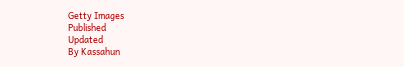Getty Images
Published
Updated
By Kassahun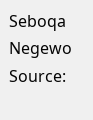Seboqa Negewo
Source: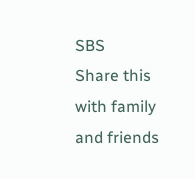SBS
Share this with family and friends